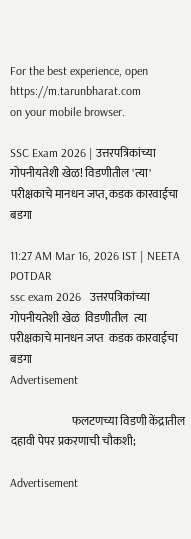For the best experience, open
https://m.tarunbharat.com
on your mobile browser.

SSC Exam 2026 | उत्तरपत्रिकांच्या गोपनीयतेशी खेळ! विडणीतील 'त्या' परीक्षकाचे मानधन जप्त, कडक कारवाईचा बडगा

11:27 AM Mar 16, 2026 IST | NEETA POTDAR
ssc exam 2026   उत्तरपत्रिकांच्या गोपनीयतेशी खेळ  विडणीतील  त्या  परीक्षकाचे मानधन जप्त  कडक कारवाईचा बडगा
Advertisement

                           फलटणच्या विडणी केंद्रातील दहावी पेपर प्रकरणाची चौकशी;

Advertisement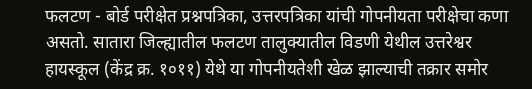फलटण - बोर्ड परीक्षेत प्रश्नपत्रिका, उत्तरपत्रिका यांची गोपनीयता परीक्षेचा कणा असतो. सातारा जिल्ह्यातील फलटण तालुक्यातील विडणी येथील उत्तरेश्वर हायस्कूल (केंद्र क्र. १०११) येथे या गोपनीयतेशी खेळ झाल्याची तक्रार समोर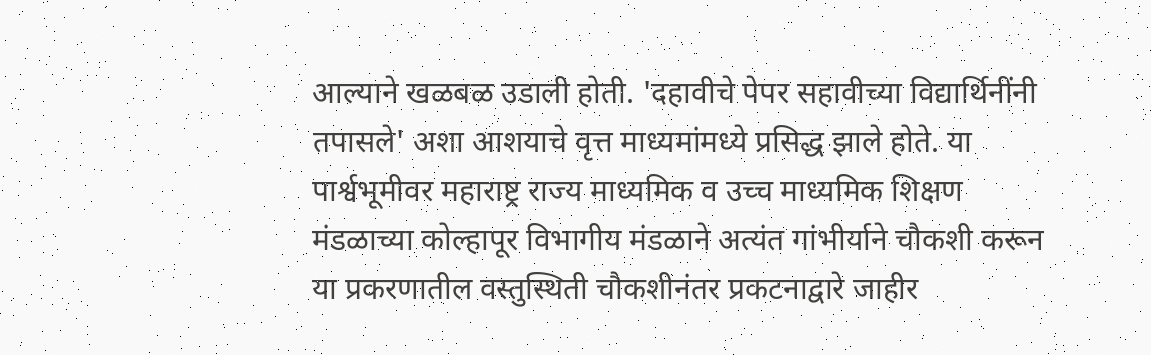आल्याने खळबळ उडाली होती. 'दहावीचे पेपर सहावीच्या विद्यार्थिनींनी तपासले' अशा आशयाचे वृत्त माध्यमांमध्ये प्रसिद्ध झाले होते. या पार्श्वभूमीवर महाराष्ट्र राज्य माध्यमिक व उच्च माध्यमिक शिक्षण मंडळाच्या कोल्हापूर विभागीय मंडळाने अत्यंत गांभीर्याने चौकशी करून या प्रकरणातील वस्तुस्थिती चौकशीनंतर प्रकटनाद्वारे जाहीर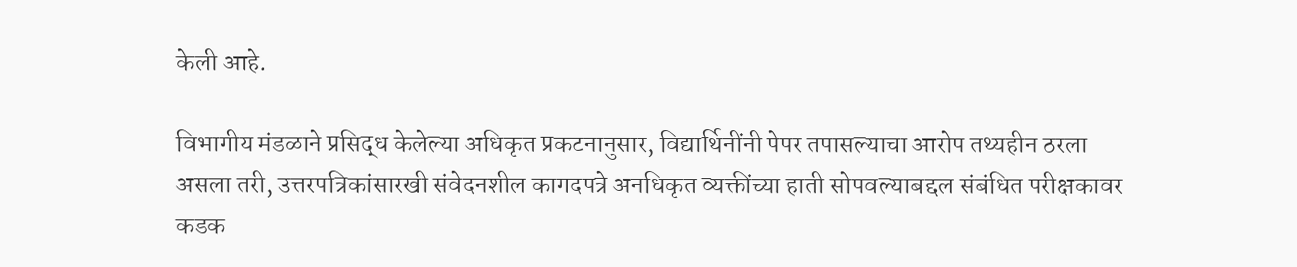केली आहे.

विभागीय मंडळाने प्रसिद्ध केलेल्या अधिकृत प्रकटनानुसार, विद्यार्थिनींनी पेपर तपासल्याचा आरोप तथ्यहीन ठरला असला तरी, उत्तरपत्रिकांसारखी संवेदनशील कागदपत्रे अनधिकृत व्यक्तींच्या हाती सोपवल्याबद्दल संबंधित परीक्षकावर कडक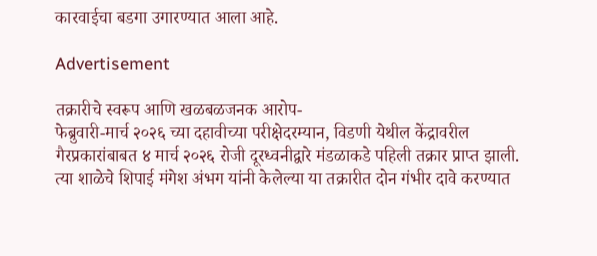कारवाईचा बडगा उगारण्यात आला आहे.

Advertisement

तक्रारीचे स्वरूप आणि खळबळजनक आरोप-
फेब्रुवारी-मार्च २०२६ च्या दहावीच्या परीक्षेदरम्यान, विडणी येथील केंद्रावरील गैरप्रकारांबाबत ४ मार्च २०२६ रोजी दूरध्वनीद्वारे मंडळाकडे पहिली तक्रार प्राप्त झाली. त्या शाळेचे शिपाई मंगेश अंभग यांनी केलेल्या या तक्रारीत दोन गंभीर दावे करण्यात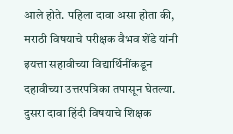आले होते. पहिला दावा असा होता की, मराठी विषयाचे परीक्षक वैभव शेंडे यांनी इयत्ता सहावीच्या विद्यार्थिनींकडून दहावीच्या उत्तरपत्रिका तपासून घेतल्या. दुसरा दावा हिंदी विषयाचे शिक्षक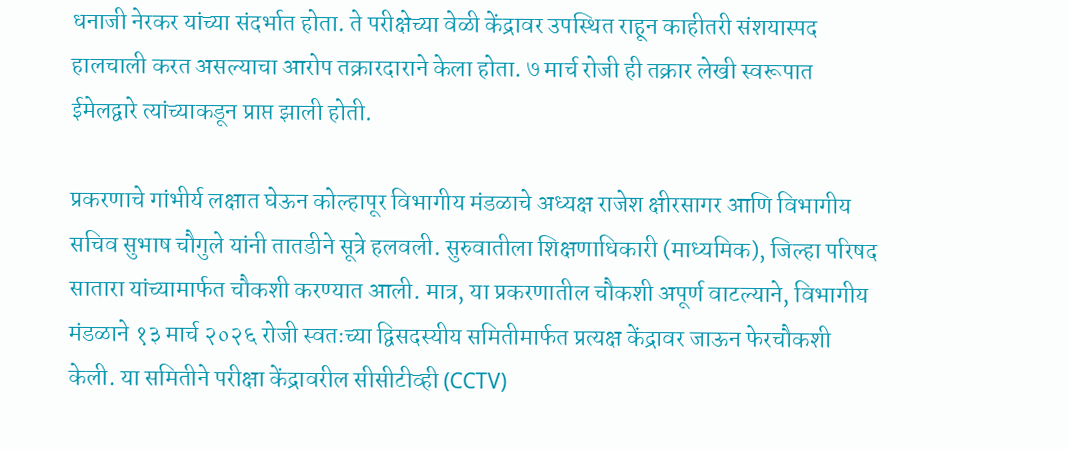धनाजी नेरकर यांच्या संदर्भात होता. ते परीक्षेच्या वेळी केंद्रावर उपस्थित राहून काहीतरी संशयास्पद हालचाली करत असल्याचा आरोप तक्रारदाराने केला होता. ७ मार्च रोजी ही तक्रार लेखी स्वरूपात ईमेलद्वारे त्यांच्याकडून प्राप्त झाली होती.

प्रकरणाचे गांभीर्य लक्षात घेऊन कोल्हापूर विभागीय मंडळाचे अध्यक्ष राजेश क्षीरसागर आणि विभागीय सचिव सुभाष चौगुले यांनी तातडीने सूत्रे हलवली. सुरुवातीला शिक्षणाधिकारी (माध्यमिक), जिल्हा परिषद सातारा यांच्यामार्फत चौकशी करण्यात आली. मात्र, या प्रकरणातील चौकशी अपूर्ण वाटल्याने, विभागीय मंडळाने १३ मार्च २०२६ रोजी स्वतःच्या द्विसदस्यीय समितीमार्फत प्रत्यक्ष केंद्रावर जाऊन फेरचौकशी केली. या समितीने परीक्षा केंद्रावरील सीसीटीव्ही (CCTV)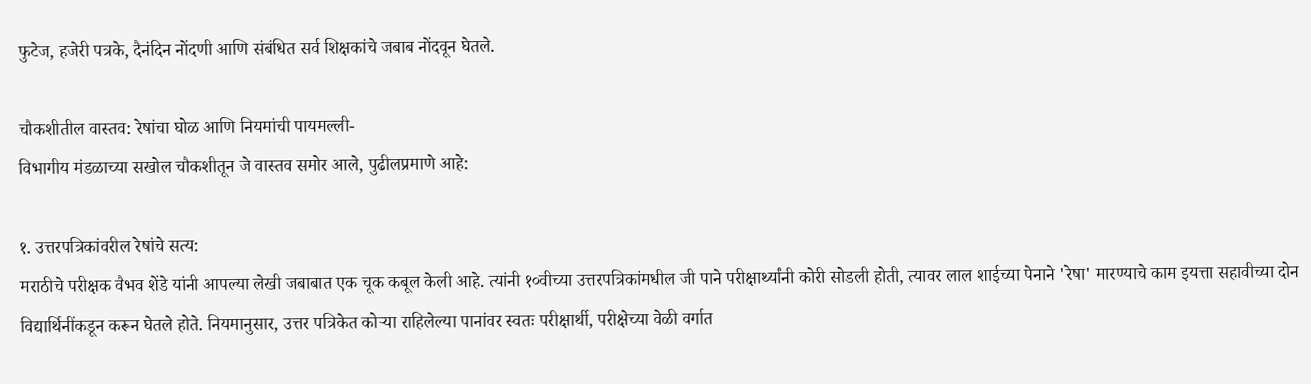फुटेज, हजेरी पत्रके, दैनंदिन नोंदणी आणि संबंधित सर्व शिक्षकांचे जबाब नोंदवून घेतले.

चौकशीतील वास्तव: रेषांचा घोळ आणि नियमांची पायमल्ली-
विभागीय मंडळाच्या सखोल चौकशीतून जे वास्तव समोर आले, पुढीलप्रमाणे आहे:

१. उत्तरपत्रिकांवरील रेषांचे सत्य:
मराठीचे परीक्षक वैभव शेंडे यांनी आपल्या लेखी जबाबात एक चूक कबूल केली आहे. त्यांनी १०वीच्या उत्तरपत्रिकांमधील जी पाने परीक्षार्थ्यांनी कोरी सोडली होती, त्यावर लाल शाईच्या पेनाने 'रेषा' मारण्याचे काम इयत्ता सहावीच्या दोन विद्यार्थिनींकडून करून घेतले होते. नियमानुसार, उत्तर पत्रिकेत कोऱ्या राहिलेल्या पानांवर स्वतः परीक्षार्थी, परीक्षेच्या वेळी वर्गात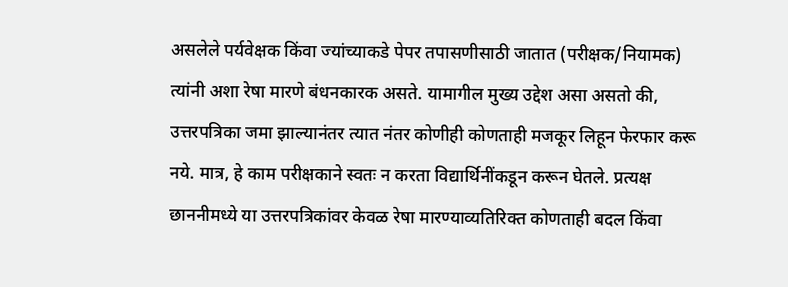असलेले पर्यवेक्षक किंवा ज्यांच्याकडे पेपर तपासणीसाठी जातात (परीक्षक/नियामक) त्यांनी अशा रेषा मारणे बंधनकारक असते. यामागील मुख्य उद्देश असा असतो की, उत्तरपत्रिका जमा झाल्यानंतर त्यात नंतर कोणीही कोणताही मजकूर लिहून फेरफार करू नये. मात्र, हे काम परीक्षकाने स्वतः न करता विद्यार्थिनींकडून करून घेतले. प्रत्यक्ष छाननीमध्ये या उत्तरपत्रिकांवर केवळ रेषा मारण्याव्यतिरिक्त कोणताही बदल किंवा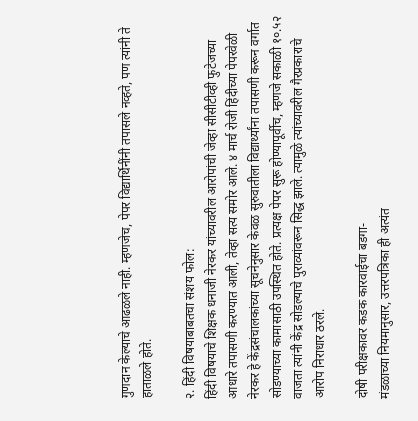गुणदान केल्याचे आढळले नाही. म्हणजेच, पेपर विद्यार्थिनींनी तपासले नव्हते, पण त्यांनी ते हाताळले होते.

२. हिंदी विषयाबाबतचा संशय फोल:
हिंदी विषयाचे शिक्षक धनाजी नेरकर यांच्यावरील आरोपांची जेव्हा सीसीटीव्ही फुटेजच्या आधारे तपासणी करण्यात आली, तेव्हा सत्य समोर आले. ४ मार्च रोजी हिंदीच्या पेपरवेळी नेरकर हे केंद्रसंचालकांच्या सूचनेनुसार केवळ सुरुवातीला विद्यार्थ्यांना तपासणी करून वर्गात सोडण्याच्या कामासाठी उपस्थित होते. प्रत्यक्ष पेपर सुरू होण्यापूर्वीच, म्हणजे सकाळी १०.५२ वाजता त्यांनी केंद्र सोडल्याचे पुराव्यांवरून सिद्ध झाले. त्यामुळे त्यांच्यावरील गैरप्रकाराचे आरोप निराधार ठरले.

दोषी परीक्षकावर कडक कारवाईचा बडगा-
मंडळाच्या नियमानुसार, उत्तरपत्रिका ही अत्यंत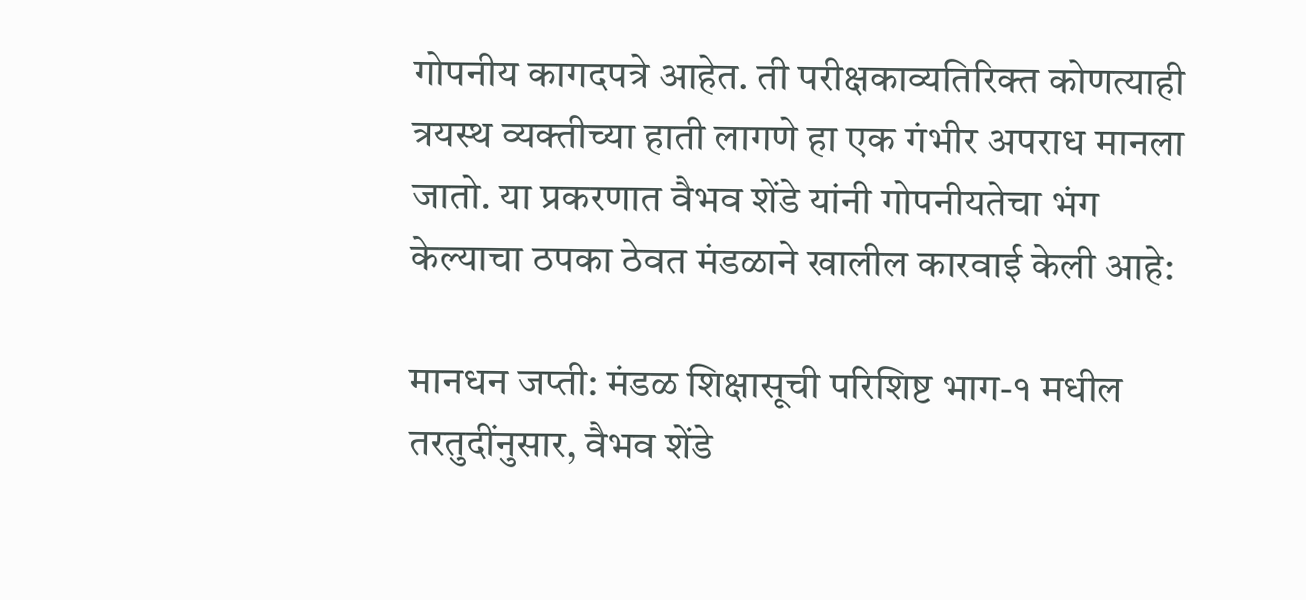गोपनीय कागदपत्रे आहेत. ती परीक्षकाव्यतिरिक्त कोणत्याही त्रयस्थ व्यक्तीच्या हाती लागणे हा एक गंभीर अपराध मानला जातो. या प्रकरणात वैभव शेंडे यांनी गोपनीयतेचा भंग केल्याचा ठपका ठेवत मंडळाने खालील कारवाई केली आहे:

मानधन जप्ती: मंडळ शिक्षासूची परिशिष्ट भाग-१ मधील तरतुदींनुसार, वैभव शेंडे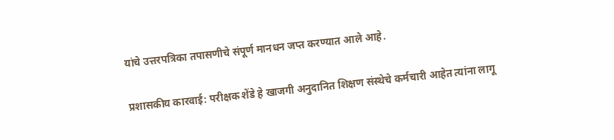यांचे उत्तरपत्रिका तपासणीचे संपूर्ण मानधन जप्त करण्यात आले आहे.

प्रशासकीय कारवाई: परीक्षक शेंडे हे खाजगी अनुदानित शिक्षण संस्थेचे कर्मचारी आहेत त्यांना लागू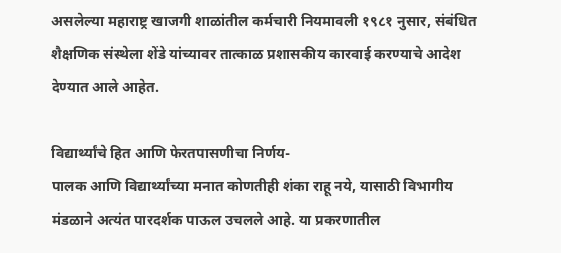असलेल्या महाराष्ट्र खाजगी शाळांतील कर्मचारी नियमावली १९८१ नुसार, संबंधित शैक्षणिक संस्थेला शेंडे यांच्यावर तात्काळ प्रशासकीय कारवाई करण्याचे आदेश देण्यात आले आहेत.

विद्यार्थ्यांचे हित आणि फेरतपासणीचा निर्णय-
पालक आणि विद्यार्थ्यांच्या मनात कोणतीही शंका राहू नये, यासाठी विभागीय मंडळाने अत्यंत पारदर्शक पाऊल उचलले आहे. या प्रकरणातील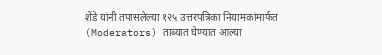शेंडे यांनी तपासलेल्या १२५ उत्तरपत्रिका नियामकांमार्फत (Moderators) ताब्यात घेण्यात आल्या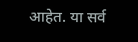आहेत. या सर्व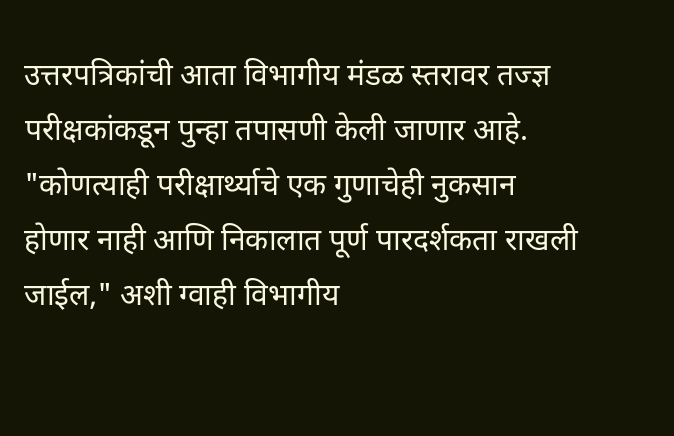उत्तरपत्रिकांची आता विभागीय मंडळ स्तरावर तज्ज्ञ परीक्षकांकडून पुन्हा तपासणी केली जाणार आहे. "कोणत्याही परीक्षार्थ्याचे एक गुणाचेही नुकसान होणार नाही आणि निकालात पूर्ण पारदर्शकता राखली जाईल," अशी ग्वाही विभागीय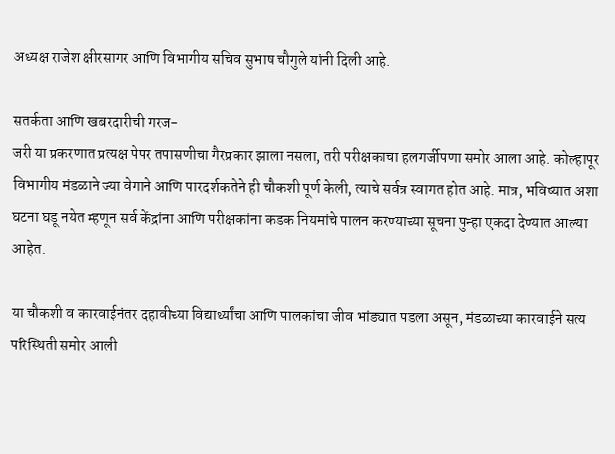अध्यक्ष राजेश क्षीरसागर आणि विभागीय सचिव सुभाष चौगुले यांनी दिली आहे.

सतर्कता आणि खबरदारीची गरज-
जरी या प्रकरणात प्रत्यक्ष पेपर तपासणीचा गैरप्रकार झाला नसला, तरी परीक्षकाचा हलगर्जीपणा समोर आला आहे. कोल्हापूर विभागीय मंडळाने ज्या वेगाने आणि पारदर्शकतेने ही चौकशी पूर्ण केली, त्याचे सर्वत्र स्वागत होत आहे. मात्र, भविष्यात अशा घटना घडू नयेत म्हणून सर्व केंद्रांना आणि परीक्षकांना कडक नियमांचे पालन करण्याच्या सूचना पुन्हा एकदा देण्यात आल्या आहेत.

या चौकशी व कारवाईनंतर दहावीच्या विद्यार्थ्यांचा आणि पालकांचा जीव भांड्यात पडला असून, मंडळाच्या कारवाईने सत्य परिस्थिती समोर आली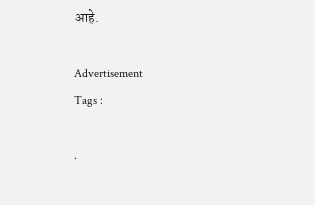आहे.

Advertisement
Tags :

.